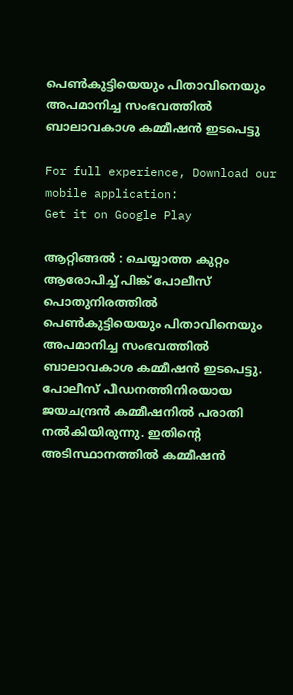പെണ്‍കുട്ടിയെയും പിതാവിനെയും അപമാനിച്ച സംഭവത്തില്‍ ബാലാവകാശ കമ്മീഷന്‍ ഇടപെട്ടു

For full experience, Download our mobile application:
Get it on Google Play

ആറ്റിങ്ങല്‍ : ചെയ്യാത്ത കുറ്റം ആരോപിച്ച്‌ പിങ്ക് പോലീസ് പൊതുനിരത്തില്‍ പെണ്‍കുട്ടിയെയും പിതാവിനെയും അപമാനിച്ച സംഭവത്തില്‍ ബാലാവകാശ കമ്മീഷന്‍ ഇടപെട്ടു. പോലീസ് പീഡനത്തിനിരയായ ജയചന്ദ്രന്‍ കമ്മീഷനില്‍ പരാതി നല്‍കിയിരുന്നു. ഇതിന്റെ അടിസ്ഥാനത്തില്‍ കമ്മീഷന്‍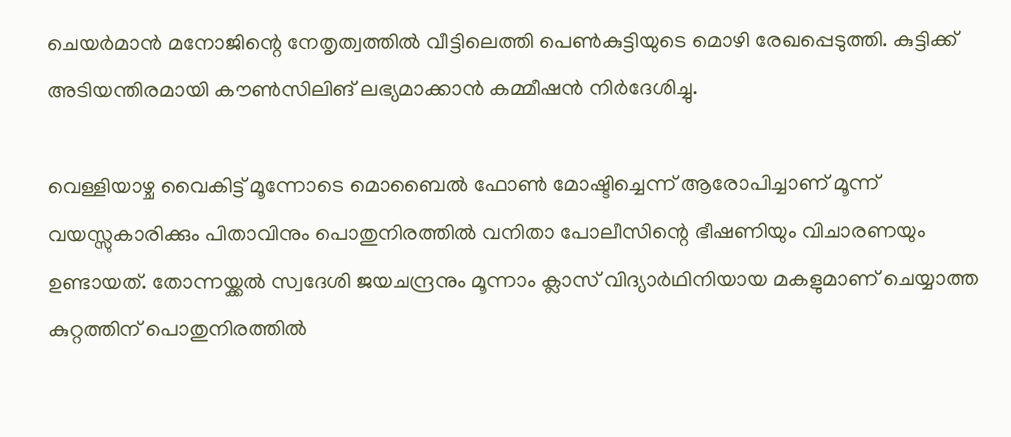ചെയര്‍മാന്‍ മനോജിന്റെ നേതൃത്വത്തില്‍ വീട്ടിലെത്തി പെണ്‍കുട്ടിയുടെ മൊഴി രേഖപ്പെടുത്തി. കുട്ടിക്ക് അടിയന്തിരമായി കൗണ്‍സിലിങ് ലഭ്യമാക്കാന്‍ കമ്മീഷന്‍ നിര്‍ദേശിച്ചു.

വെള്ളിയാഴ്ച വൈകിട്ട് മൂന്നോടെ മൊബൈല്‍ ഫോണ്‍ മോഷ്ടിച്ചെന്ന് ആരോപിച്ചാണ് മൂന്ന് വയസ്സുകാരിക്കും പിതാവിനും പൊതുനിരത്തില്‍ വനിതാ പോലീസിന്റെ ഭീഷണിയും വിചാരണയും ഉണ്ടായത്. തോന്നയ്ക്കല്‍ സ്വദേശി ജയചന്ദ്രനും മൂന്നാം ക്ലാസ് വിദ്യാര്‍ഥിനിയായ മകളുമാണ് ചെയ്യാത്ത കുറ്റത്തിന് പൊതുനിരത്തില്‍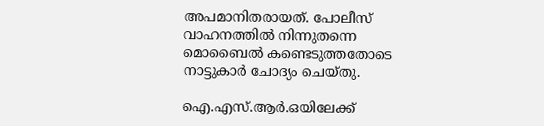അപമാനിതരായത്. പോലീസ് വാഹനത്തില്‍ നിന്നുതന്നെ മൊബൈല്‍ കണ്ടെടുത്തതോടെ നാട്ടുകാര്‍ ചോദ്യം ചെയ്തു.

ഐ.എസ്.ആര്‍.ഒയിലേക്ക്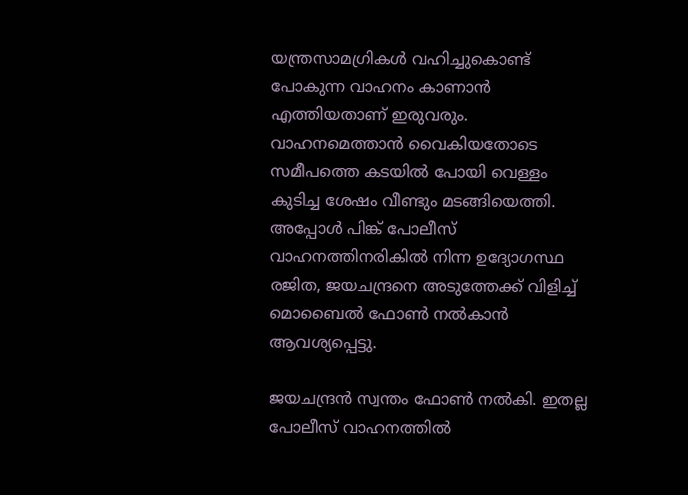യന്ത്രസാമഗ്രികള്‍ വഹിച്ചുകൊണ്ട് പോകുന്ന വാഹനം കാണാന്‍ എത്തിയതാണ് ഇരുവരും. വാഹനമെത്താന്‍ വൈകിയതോടെ സമീപത്തെ കടയില്‍ പോയി വെള്ളം കുടിച്ച ശേഷം വീണ്ടും മടങ്ങിയെത്തി. അപ്പോള്‍ പിങ്ക് പോലീസ് വാഹനത്തിനരികില്‍ നിന്ന ഉദ്യോഗസ്ഥ രജിത, ജയചന്ദ്രനെ അടുത്തേക്ക് വിളിച്ച്‌ മൊബൈല്‍ ഫോണ്‍ നല്‍കാന്‍ ആവശ്യപ്പെട്ടു.

ജയചന്ദ്രന്‍ സ്വന്തം ഫോണ്‍ നല്‍കി. ഇതല്ല പോലീസ് വാഹനത്തില്‍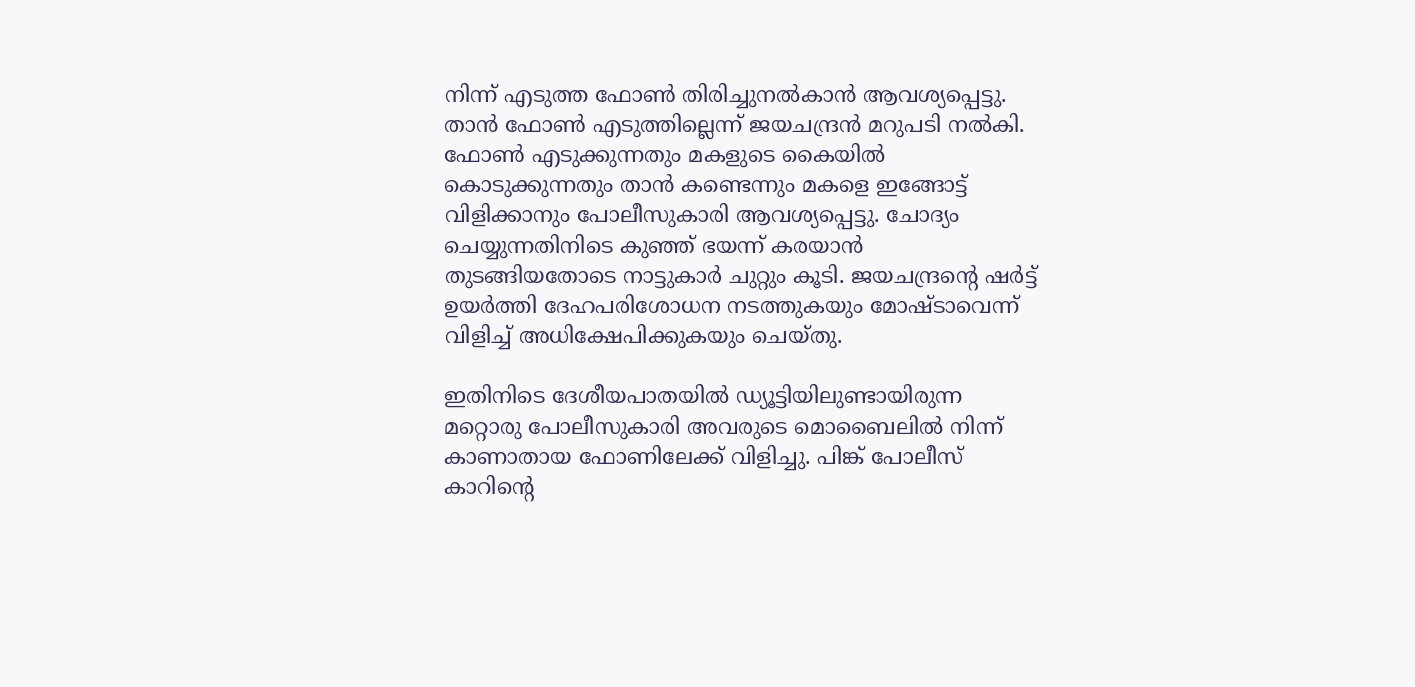നിന്ന് എടുത്ത ഫോണ്‍ തിരിച്ചുനല്‍കാന്‍ ആവശ്യപ്പെട്ടു. താന്‍ ഫോണ്‍ എടുത്തില്ലെന്ന് ജയചന്ദ്രന്‍ മറുപടി നല്‍കി. ഫോണ്‍ എടുക്കുന്നതും മകളുടെ കൈയില്‍ കൊടുക്കുന്നതും താന്‍ കണ്ടെന്നും മകളെ ഇങ്ങോട്ട് വിളിക്കാനും പോലീസുകാരി ആവശ്യപ്പെട്ടു. ചോദ്യം ചെയ്യുന്നതിനിടെ കുഞ്ഞ് ഭയന്ന് കരയാന്‍ തുടങ്ങിയതോടെ നാട്ടുകാര്‍ ചുറ്റും കൂടി. ജയചന്ദ്രന്റെ ഷര്‍ട്ട് ഉയര്‍ത്തി ദേഹപരിശോധന നടത്തുകയും മോഷ്ടാവെന്ന് വിളിച്ച്‌ അധിക്ഷേപിക്കുകയും ചെയ്തു.

ഇതിനിടെ ദേശീയപാതയില്‍ ഡ്യൂട്ടിയിലുണ്ടായിരുന്ന മറ്റൊരു പോലീസുകാരി അവരുടെ മൊബൈലില്‍ നിന്ന് കാണാതായ ഫോണിലേക്ക് വിളിച്ചു. പിങ്ക് പോലീസ് കാറിന്റെ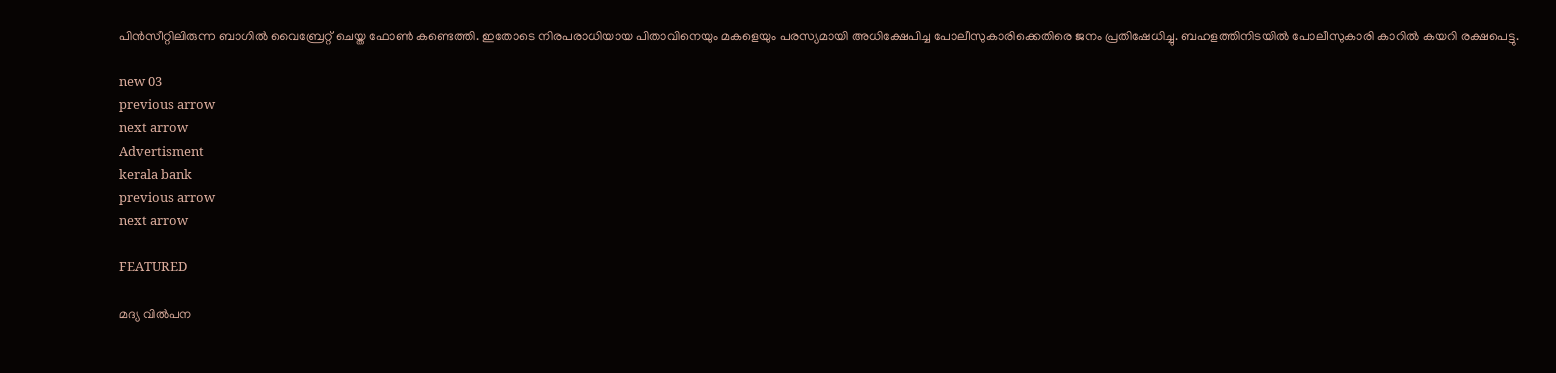പിന്‍സീറ്റിലിരുന്ന ബാഗില്‍ വൈബ്രേറ്റ് ചെയ്ത ഫോണ്‍ കണ്ടെത്തി. ഇതോടെ നിരപരാധിയായ പിതാവിനെയും മകളെയും പരസ്യമായി അധിക്ഷേപിച്ച പോലീസുകാരിക്കെതിരെ ജനം പ്രതിഷേധിച്ചു. ബഹളത്തിനിടയില്‍ പോലീസുകാരി കാറില്‍ കയറി രക്ഷപെട്ടു.

new 03
previous arrow
next arrow
Advertisment
kerala bank
previous arrow
next arrow

FEATURED

മദ്യ വിൽപന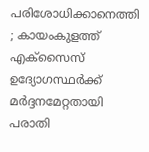പരിശോധിക്കാനെത്തി ; കായംകുളത്ത് എക്സൈസ് ഉദ്യോഗസ്ഥർക്ക് മർദ്ദനമേറ്റതായി പരാതി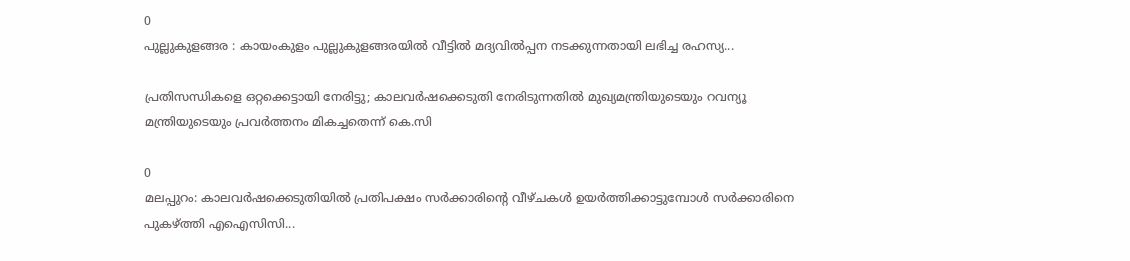0
പുല്ലുകുളങ്ങര : കായംകുളം പുല്ലുകുളങ്ങരയിൽ വീട്ടിൽ മദ്യവിൽപ്പന നടക്കുന്നതായി ലഭിച്ച രഹസ്യ...

പ്രതിസന്ധികളെ ഒറ്റക്കെട്ടായി നേരിട്ടു; കാലവർഷക്കെടുതി നേരിടുന്നതിൽ മുഖ്യമന്ത്രിയുടെയും റവന്യൂ മന്ത്രിയുടെയും പ്രവർത്തനം മികച്ചതെന്ന് കെ.സി

0
മലപ്പുറം: കാലവര്‍ഷക്കെടുതിയില്‍ പ്രതിപക്ഷം സര്‍ക്കാരിന്റെ വീഴ്ചകള്‍ ഉയര്‍ത്തിക്കാട്ടുമ്പോള്‍ സര്‍ക്കാരിനെ പുകഴ്ത്തി എഐസിസി...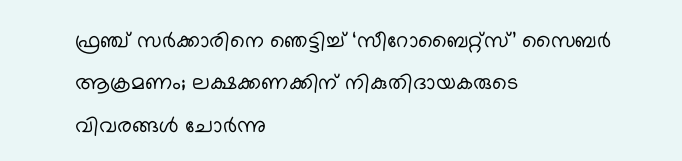ഫ്രഞ്ച് സർക്കാരിനെ ഞെട്ടിച്ച് ‘സീറോബൈറ്റ്സ്’ സൈബർ ആക്രമണം; ലക്ഷക്കണക്കിന് നികുതിദായകരുടെ വിവരങ്ങൾ ചോർന്നു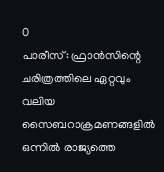0
പാരീസ്: ഫ്രാൻസിന്റെ ചരിത്രത്തിലെ ഏറ്റവും വലിയ സൈബറാക്രമണങ്ങളിൽ ഒന്നിൽ രാജ്യത്തെ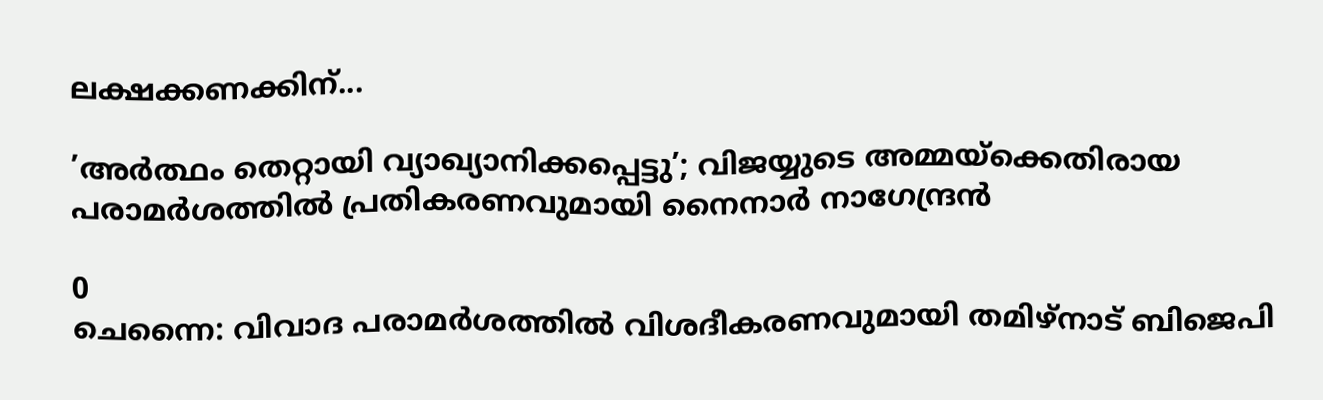ലക്ഷക്കണക്കിന്...

’അർത്ഥം തെറ്റായി വ്യാഖ്യാനിക്കപ്പെട്ടു’; വിജയ്യുടെ അമ്മയ്ക്കെതിരായ പരാമർശത്തിൽ പ്രതികരണവുമായി നൈനാർ നാഗേന്ദ്രൻ

0
ചെന്നൈ: വിവാദ പരാമർശത്തിൽ വിശദീകരണവുമായി തമിഴ്നാട് ബിജെപി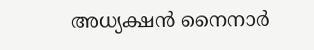അധ്യക്ഷൻ നൈനാർ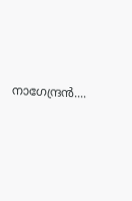നാഗേന്ദ്രൻ....